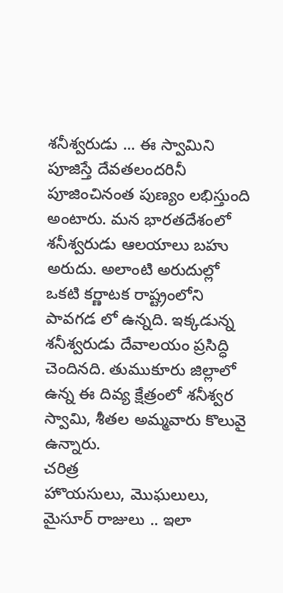శనీశ్వరుడు ... ఈ స్వామిని పూజిస్తే దేవతలందరినీ పూజించినంత పుణ్యం లభిస్తుంది అంటారు. మన భారతదేశంలో శనీశ్వరుడు ఆలయాలు బహు అరుదు. అలాంటి అరుదుల్లో ఒకటి కర్ణాటక రాష్ట్రంలోని పావగడ లో ఉన్నది. ఇక్కడున్న శనీశ్వరుడు దేవాలయం ప్రసిద్ధి చెందినది. తుముకూరు జిల్లాలో ఉన్న ఈ దివ్య క్షేత్రంలో శనీశ్వర స్వామి, శీతల అమ్మవారు కొలువై ఉన్నారు.
చరిత్ర
హొయసులు, మొఘలులు, మైసూర్ రాజులు .. ఇలా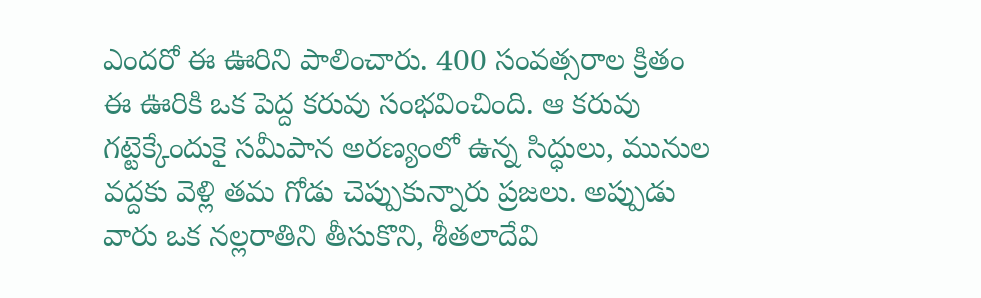ఎందరో ఈ ఊరిని పాలించారు. 400 సంవత్సరాల క్రితం ఈ ఊరికి ఒక పెద్ద కరువు సంభవించింది. ఆ కరువు గట్టెక్కేందుకై సమీపాన అరణ్యంలో ఉన్న సిద్ధులు, మునుల వద్దకు వెళ్లి తమ గోడు చెప్పుకున్నారు ప్రజలు. అప్పుడు వారు ఒక నల్లరాతిని తీసుకొని, శీతలాదేవి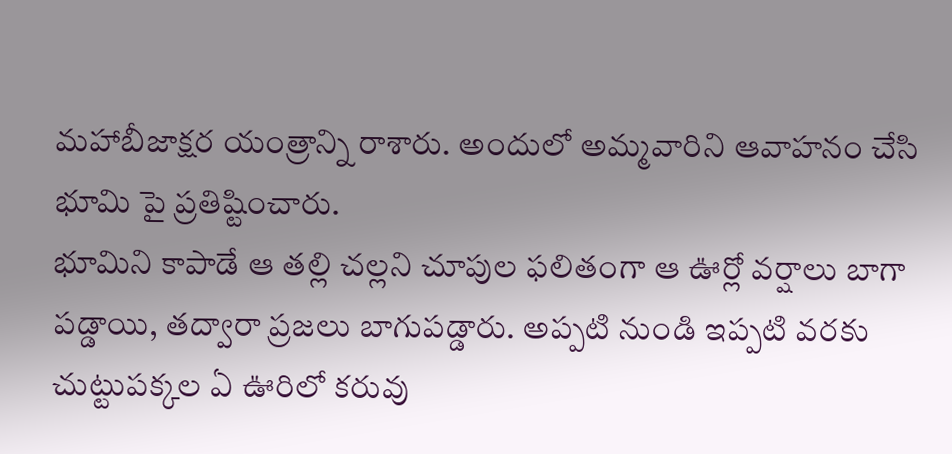మహాబీజాక్షర యంత్రాన్ని రాశారు. అందులో అమ్మవారిని ఆవాహనం చేసి భూమి పై ప్రతిష్టించారు.
భూమిని కాపాడే ఆ తల్లి చల్లని చూపుల ఫలితంగా ఆ ఊర్లో వర్షాలు బాగా పడ్డాయి, తద్వారా ప్రజలు బాగుపడ్డారు. అప్పటి నుండి ఇప్పటి వరకు చుట్టుపక్కల ఏ ఊరిలో కరువు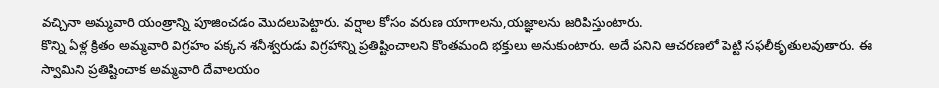వచ్చినా అమ్మవారి యంత్రాన్ని పూజించడం మొదలుపెట్టారు. వర్షాల కోసం వరుణ యాగాలను,యజ్ఞాలను జరిపిస్తుంటారు.
కొన్ని ఏళ్ల క్రితం అమ్మవారి విగ్రహం పక్కన శనీశ్వరుడు విగ్రహాన్ని ప్రతిష్టించాలని కొంతమంది భక్తులు అనుకుంటారు. అదే పనిని ఆచరణలో పెట్టి సఫలీకృతులవుతారు. ఈ స్వామిని ప్రతిష్టించాక అమ్మవారి దేవాలయం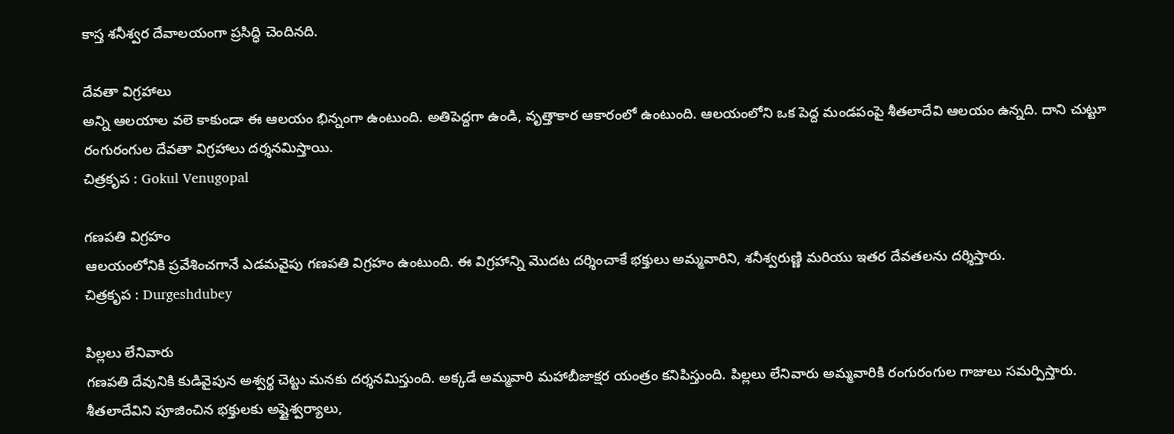కాస్త శనీశ్వర దేవాలయంగా ప్రసిద్ధి చెందినది.

దేవతా విగ్రహాలు
అన్ని ఆలయాల వలె కాకుండా ఈ ఆలయం భిన్నంగా ఉంటుంది. అతిపెద్దగా ఉండి, వృత్తాకార ఆకారంలో ఉంటుంది. ఆలయంలోని ఒక పెద్ద మండపంపై శీతలాదేవి ఆలయం ఉన్నది. దాని చుట్టూ రంగురంగుల దేవతా విగ్రహాలు దర్శనమిస్తాయి.
చిత్రకృప : Gokul Venugopal

గణపతి విగ్రహం
ఆలయంలోనికి ప్రవేశించగానే ఎడమవైపు గణపతి విగ్రహం ఉంటుంది. ఈ విగ్రహాన్ని మొదట దర్శించాకే భక్తులు అమ్మవారిని, శనీశ్వరుణ్ణి మరియు ఇతర దేవతలను దర్శిస్తారు.
చిత్రకృప : Durgeshdubey

పిల్లలు లేనివారు
గణపతి దేవునికి కుడివైపున అశ్వర్థ చెట్టు మనకు దర్శనమిస్తుంది. అక్కడే అమ్మవారి మహాబీజాక్షర యంత్రం కనిపిస్తుంది. పిల్లలు లేనివారు అమ్మవారికి రంగురంగుల గాజులు సమర్పిస్తారు. శీతలాదేవిని పూజించిన భక్తులకు అష్టైశ్వర్యాలు,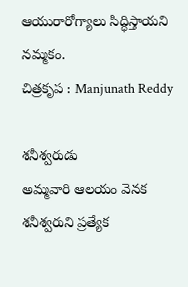ఆయురారోగ్యాలు సిద్ధిస్తాయని నమ్మకం.
చిత్రకృప : Manjunath Reddy

శనీశ్వరుడు
అమ్మవారి ఆలయం వెనక శనీశ్వరుని ప్రత్యేక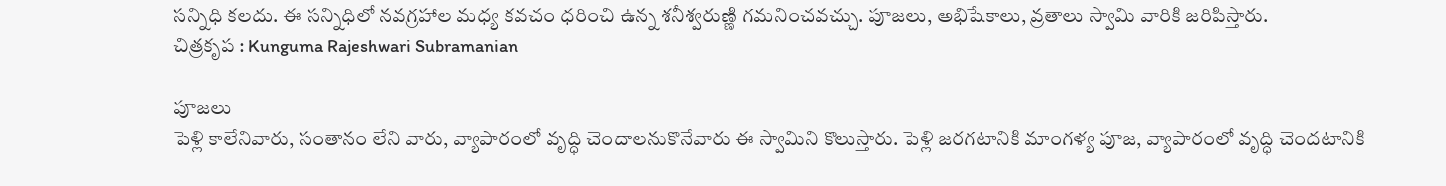సన్నిధి కలదు. ఈ సన్నిధిలో నవగ్రహాల మధ్య కవచం ధరించి ఉన్న శనీశ్వరుణ్ణి గమనించవచ్చు. పూజలు, అభిషేకాలు, వ్రతాలు స్వామి వారికి జరిపిస్తారు.
చిత్రకృప : Kunguma Rajeshwari Subramanian

పూజలు
పెళ్లి కాలేనివారు, సంతానం లేని వారు, వ్యాపారంలో వృద్ధి చెందాలనుకొనేవారు ఈ స్వామిని కొలుస్తారు. పెళ్లి జరగటానికి మాంగళ్య పూజ, వ్యాపారంలో వృద్ధి చెందటానికి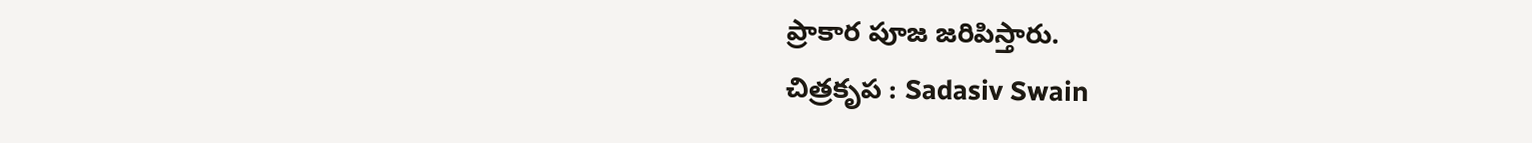ప్రాకార పూజ జరిపిస్తారు.
చిత్రకృప : Sadasiv Swain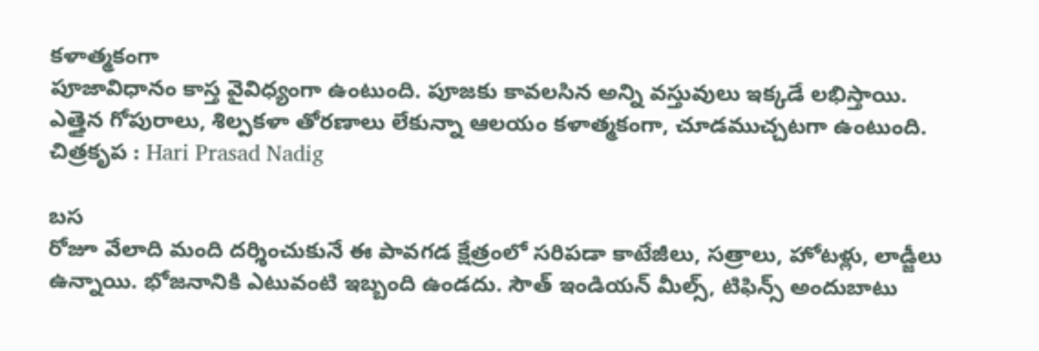కళాత్మకంగా
పూజావిధానం కాస్త వైవిధ్యంగా ఉంటుంది. పూజకు కావలసిన అన్ని వస్తువులు ఇక్కడే లభిస్తాయి. ఎత్తైన గోపురాలు, శిల్పకళా తోరణాలు లేకున్నా ఆలయం కళాత్మకంగా, చూడముచ్చటగా ఉంటుంది.
చిత్రకృప : Hari Prasad Nadig

బస
రోజూ వేలాది మంది దర్శించుకునే ఈ పావగడ క్షేత్రంలో సరిపడా కాటేజీలు, సత్రాలు, హోటళ్లు, లాడ్జీలు ఉన్నాయి. భోజనానికి ఎటువంటి ఇబ్బంది ఉండదు. సౌత్ ఇండియన్ మీల్స్, టిఫిన్స్ అందుబాటు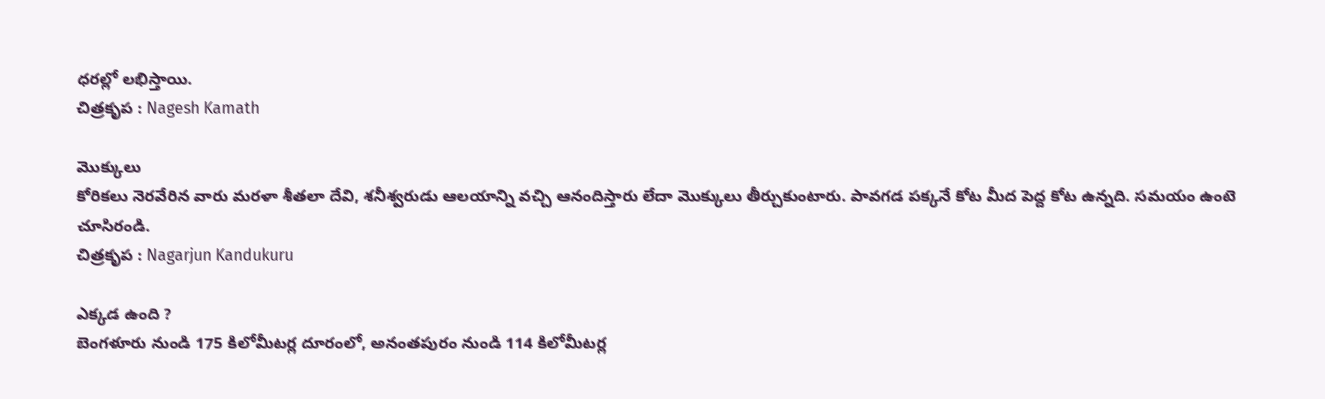ధరల్లో లభిస్తాయి.
చిత్రకృప : Nagesh Kamath

మొక్కులు
కోరికలు నెరవేరిన వారు మరళా శీతలా దేవి, శనీశ్వరుడు ఆలయాన్ని వచ్చి ఆనందిస్తారు లేదా మొక్కులు తీర్చుకుంటారు. పావగడ పక్కనే కోట మీద పెద్ద కోట ఉన్నది. సమయం ఉంటె చూసిరండి.
చిత్రకృప : Nagarjun Kandukuru

ఎక్కడ ఉంది ?
బెంగళూరు నుండి 175 కిలోమీటర్ల దూరంలో, అనంతపురం నుండి 114 కిలోమీటర్ల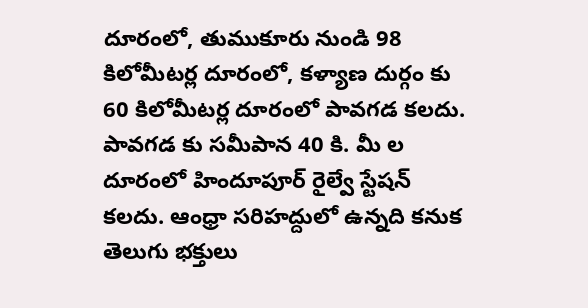దూరంలో, తుముకూరు నుండి 98 కిలోమీటర్ల దూరంలో, కళ్యాణ దుర్గం కు 60 కిలోమీటర్ల దూరంలో పావగడ కలదు. పావగడ కు సమీపాన 40 కి. మీ ల దూరంలో హిందూపూర్ రైల్వే స్టేషన్ కలదు. ఆంధ్రా సరిహద్దులో ఉన్నది కనుక తెలుగు భక్తులు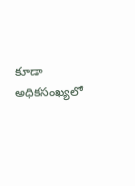కూడా అధికసంఖ్యలో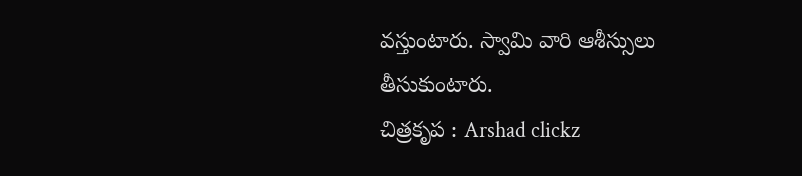వస్తుంటారు. స్వామి వారి ఆశీస్సులు తీసుకుంటారు.
చిత్రకృప : Arshad clickz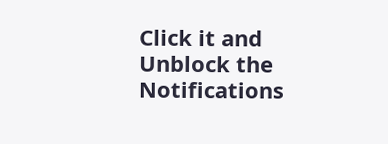Click it and Unblock the Notifications